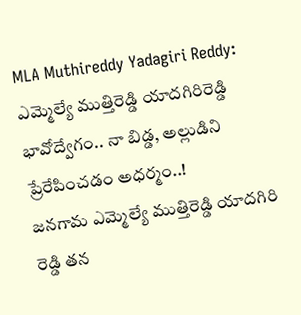MLA Muthireddy Yadagiri Reddy: ఎమ్మెల్యే ముత్తిరెడ్డి యాదగిరిరెడ్డి భావోద్వేగం.. నా బిడ్డ, అల్లుడిని ప్రేరేపించడం అధర్మం..!
జనగామ ఎమ్మెల్యే ముత్తిరెడ్డి యాదగిరి రెడ్డి తన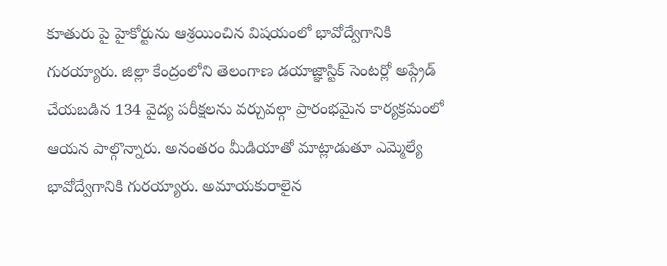కూతురు పై హైకోర్టును ఆశ్రయించిన విషయంలో భావోద్వేగానికి గురయ్యారు. జిల్లా కేంద్రంలోని తెలంగాణ డయాజ్ఞాస్టిక్ సెంటర్లో అప్గ్రేడ్ చేయబడిన 134 వైద్య పరీక్షలను వర్చువల్గా ప్రారంభమైన కార్యక్రమంలో ఆయన పాల్గొన్నారు. అనంతరం మీడియాతో మాట్లాడుతూ ఎమ్మెల్యే భావోద్వేగానికి గురయ్యారు. అమాయకురాలైన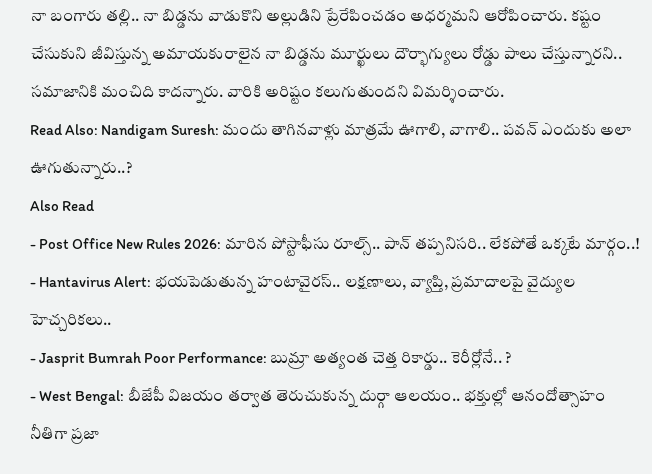నా బంగారు తల్లి.. నా బిడ్డను వాడుకొని అల్లుడిని ప్రేరేపించడం అధర్మమని ఆరోపించారు. కష్టం చేసుకుని జీవిస్తున్న అమాయకురాలైన నా బిడ్డను మూర్ఖులు దౌర్భాగ్యులు రోడ్డు పాలు చేస్తున్నారని.. సమాజానికి మంచిది కాదన్నారు. వారికి అరిష్టం కలుగుతుందని విమర్శించారు.
Read Also: Nandigam Suresh: మందు తాగినవాళ్లు మాత్రమే ఊగాలి, వాగాలి.. పవన్ ఎందుకు అలా ఊగుతున్నారు..?
Also Read
- Post Office New Rules 2026: మారిన పోస్టాఫీసు రూల్స్.. పాన్ తప్పనిసరి.. లేకపోతే ఒక్కటే మార్గం..!
- Hantavirus Alert: భయపెడుతున్న హంటావైరస్.. లక్షణాలు, వ్యాప్తి, ప్రమాదాలపై వైద్యుల హెచ్చరికలు..
- Jasprit Bumrah Poor Performance: బుమ్రా అత్యంత చెత్త రికార్డు.. కెరీర్లోనే.. ?
- West Bengal: బీజేపీ విజయం తర్వాత తెరుచుకున్న దుర్గా ఆలయం.. భక్తుల్లో ఆనందోత్సాహం
నీతిగా ప్రజా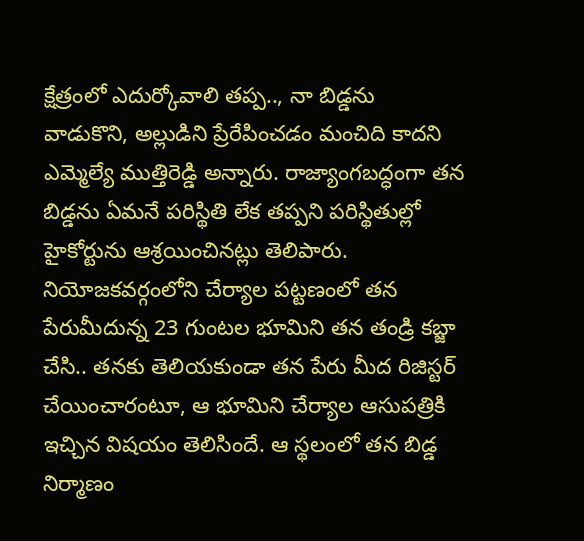క్షేత్రంలో ఎదుర్కోవాలి తప్ప.., నా బిడ్డను వాడుకొని, అల్లుడిని ప్రేరేపించడం మంచిది కాదని ఎమ్మెల్యే ముత్తిరెడ్డి అన్నారు. రాజ్యాంగబద్ధంగా తన బిడ్డను ఏమనే పరిస్థితి లేక తప్పని పరిస్థితుల్లో హైకోర్టును ఆశ్రయించినట్లు తెలిపారు. నియోజకవర్గంలోని చేర్యాల పట్టణంలో తన పేరుమీదున్న 23 గుంటల భూమిని తన తండ్రి కబ్జా చేసి.. తనకు తెలియకుండా తన పేరు మీద రిజిస్టర్ చేయించారంటూ, ఆ భూమిని చేర్యాల ఆసుపత్రికి ఇచ్చిన విషయం తెలిసిందే. ఆ స్థలంలో తన బిడ్డ నిర్మాణం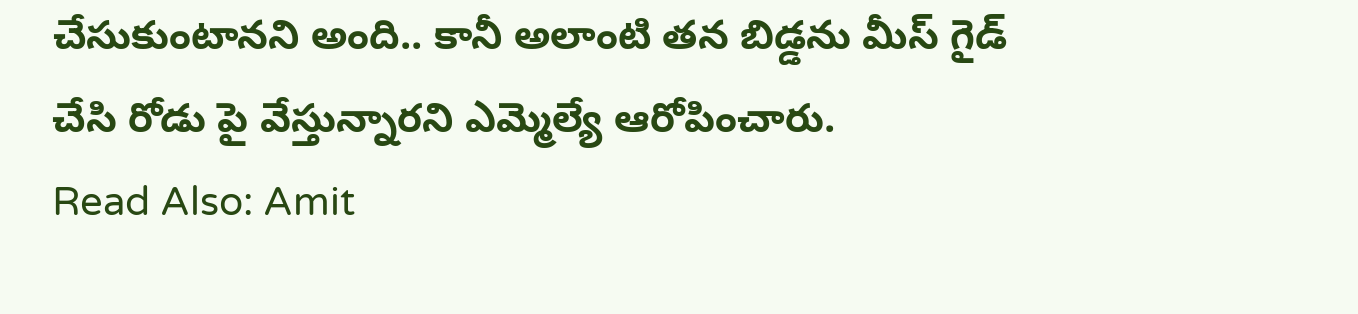చేసుకుంటానని అంది.. కానీ అలాంటి తన బిడ్డను మీస్ గైడ్ చేసి రోడు పై వేస్తున్నారని ఎమ్మెల్యే ఆరోపించారు.
Read Also: Amit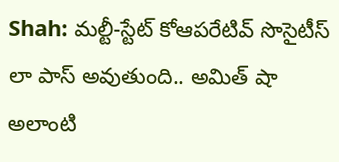Shah: మల్టీ-స్టేట్ కోఆపరేటివ్ సొసైటీస్ లా పాస్ అవుతుంది.. అమిత్ షా
అలాంటి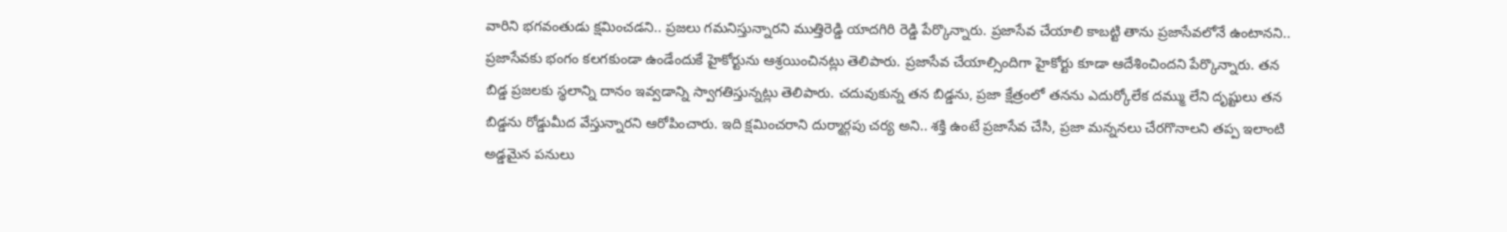వారిని భగవంతుడు క్షమించడని.. ప్రజలు గమనిస్తున్నారని ముత్తిరెడ్డి యాదగిరి రెడ్డి పేర్కొన్నారు. ప్రజాసేవ చేయాలి కాబట్టి తాను ప్రజాసేవలోనే ఉంటానని.. ప్రజాసేవకు భంగం కలగకుండా ఉండేందుకే హైకోర్టును ఆశ్రయించినట్లు తెలిపారు. ప్రజాసేవ చేయాల్సిందిగా హైకోర్టు కూడా ఆదేశించిందని పేర్కొన్నారు. తన బిడ్డ ప్రజలకు స్థలాన్ని దానం ఇవ్వడాన్ని స్వాగతిస్తున్నట్లు తెలిపారు. చదువుకున్న తన బిడ్డను, ప్రజా క్షేత్రంలో తనను ఎదుర్కోలేక దమ్ము లేని దృష్టులు తన బిడ్డను రోడ్డుమీద వేస్తున్నారని ఆరోపించారు. ఇది క్షమించరాని దుర్మార్గపు చర్య అని.. శక్తి ఉంటే ప్రజాసేవ చేసి, ప్రజా మన్ననలు చేరగొనాలని తప్ప ఇలాంటి అడ్డమైన పనులు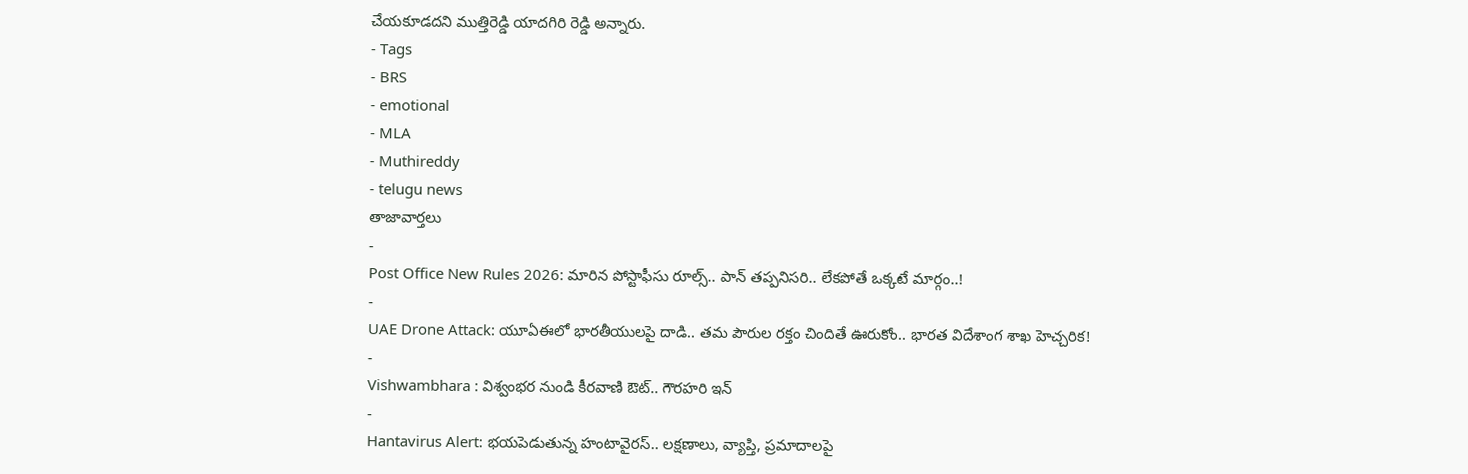చేయకూడదని ముత్తిరెడ్డి యాదగిరి రెడ్డి అన్నారు.
- Tags
- BRS
- emotional
- MLA
- Muthireddy
- telugu news
తాజావార్తలు
-
Post Office New Rules 2026: మారిన పోస్టాఫీసు రూల్స్.. పాన్ తప్పనిసరి.. లేకపోతే ఒక్కటే మార్గం..!
-
UAE Drone Attack: యూఏఈలో భారతీయులపై దాడి.. తమ పౌరుల రక్తం చిందితే ఊరుకోం.. భారత విదేశాంగ శాఖ హెచ్చరిక!
-
Vishwambhara : విశ్వంభర నుండి కీరవాణి ఔట్.. గౌరహరి ఇన్
-
Hantavirus Alert: భయపెడుతున్న హంటావైరస్.. లక్షణాలు, వ్యాప్తి, ప్రమాదాలపై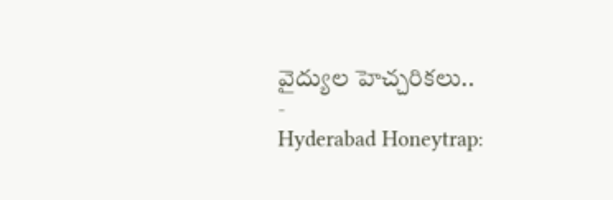వైద్యుల హెచ్చరికలు..
-
Hyderabad Honeytrap: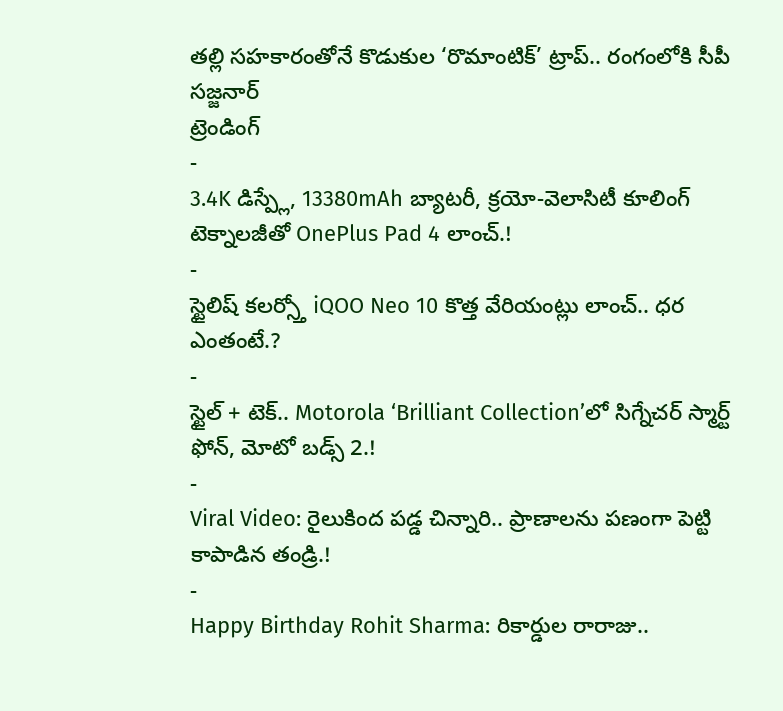తల్లి సహకారంతోనే కొడుకుల ‘రొమాంటిక్’ ట్రాప్.. రంగంలోకి సీపీ సజ్జనార్
ట్రెండింగ్
-
3.4K డిస్ప్లే, 13380mAh బ్యాటరీ, క్రయో-వెలాసిటీ కూలింగ్ టెక్నాలజీతో OnePlus Pad 4 లాంచ్.!
-
స్టైలిష్ కలర్స్తో iQOO Neo 10 కొత్త వేరియంట్లు లాంచ్.. ధర ఎంతంటే.?
-
స్టైల్ + టెక్.. Motorola ‘Brilliant Collection’లో సిగ్నేచర్ స్మార్ట్ ఫోన్, మోటో బడ్స్ 2.!
-
Viral Video: రైలుకింద పడ్డ చిన్నారి.. ప్రాణాలను పణంగా పెట్టి కాపాడిన తండ్రి.!
-
Happy Birthday Rohit Sharma: రికార్డుల రారాజు..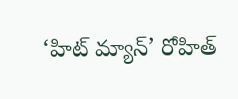‘హిట్ మ్యాన్’ రోహిత్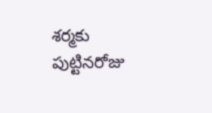శర్మకు పుట్టినరోజు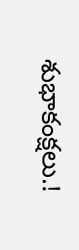శుభాకంక్షలు.!